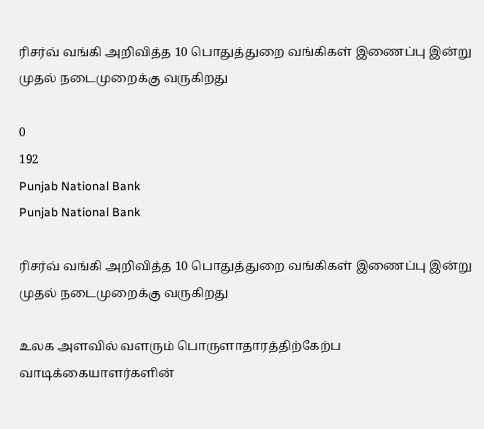ரிசர்வ் வங்கி அறிவித்த 10 பொதுத்துறை வங்கிகள் இணைப்பு இன்று முதல் நடைமுறைக்கு வருகிறது

0
192
Punjab National Bank
Punjab National Bank

ரிசர்வ் வங்கி அறிவித்த 10 பொதுத்துறை வங்கிகள் இணைப்பு இன்று முதல் நடைமுறைக்கு வருகிறது

உலக அளவில் வளரும் பொருளாதாரத்திற்கேற்ப வாடிக்கையாளர்களின்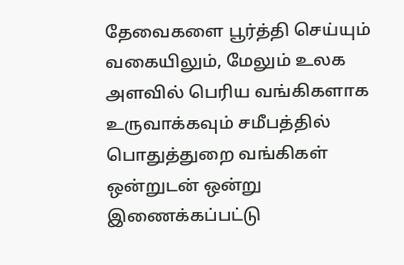தேவைகளை பூர்த்தி செய்யும் வகையிலும், மேலும் உலக அளவில் பெரிய வங்கிகளாக உருவாக்கவும் சமீபத்தில் பொதுத்துறை வங்கிகள் ஒன்றுடன் ஒன்று இணைக்கப்பட்டு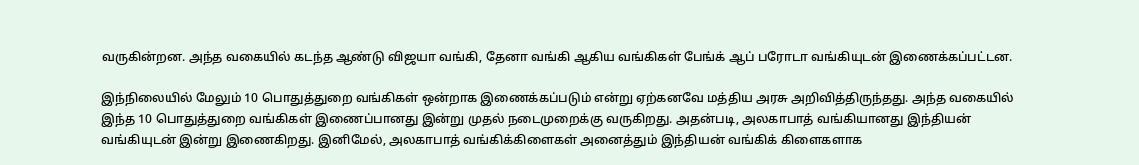வருகின்றன. அந்த வகையில் கடந்த ஆண்டு விஜயா வங்கி, தேனா வங்கி ஆகிய வங்கிகள் பேங்க் ஆப் பரோடா வங்கியுடன் இணைக்கப்பட்டன.

இந்நிலையில் மேலும் 10 பொதுத்துறை வங்கிகள் ஒன்றாக இணைக்கப்படும் என்று ஏற்கனவே மத்திய அரசு அறிவித்திருந்தது. அந்த வகையில் இந்த 10 பொதுத்துறை வங்கிகள் இணைப்பானது இன்று முதல் நடைமுறைக்கு வருகிறது. அதன்படி, அலகாபாத் வங்கியானது இந்தியன் வங்கியுடன் இன்று இணைகிறது. இனிமேல், அலகாபாத் வங்கிக்கிளைகள் அனைத்தும் இந்தியன் வங்கிக் கிளைகளாக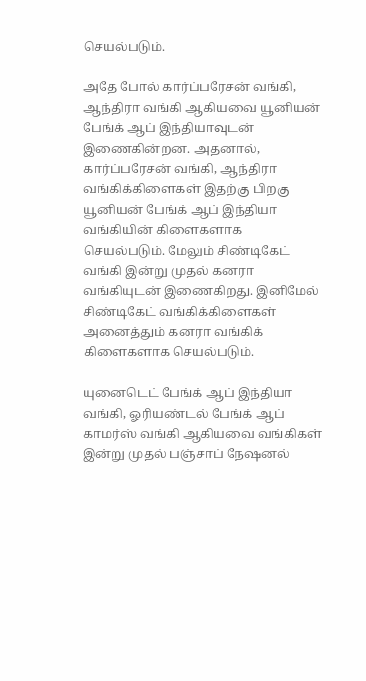செயல்படும்.

அதே போல் கார்ப்பரேசன் வங்கி, ஆந்திரா வங்கி ஆகியவை யூனியன் பேங்க் ஆப் இந்தியாவுடன் இணைகின்றன. அதனால், கார்ப்பரேசன் வங்கி, ஆந்திரா வங்கிக்கிளைகள் இதற்கு பிறகு யூனியன் பேங்க் ஆப் இந்தியா வங்கியின் கிளைகளாக செயல்படும். மேலும் சிண்டிகேட் வங்கி இன்று முதல் கனரா வங்கியுடன் இணைகிறது. இனிமேல் சிண்டிகேட் வங்கிக்கிளைகள் அனைத்தும் கனரா வங்கிக் கிளைகளாக செயல்படும்.

யுனைடெட் பேங்க் ஆப் இந்தியா வங்கி, ஓரியண்டல் பேங்க் ஆப் காமர்ஸ் வங்கி ஆகியவை வங்கிகள் இன்று முதல் பஞ்சாப் நேஷனல்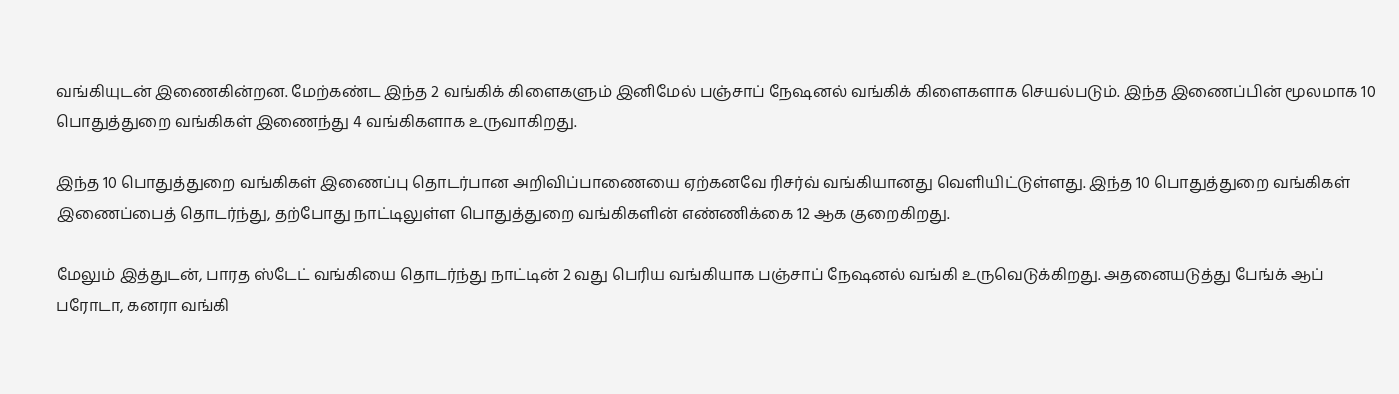வங்கியுடன் இணைகின்றன. மேற்கண்ட இந்த 2 வங்கிக் கிளைகளும் இனிமேல் பஞ்சாப் நேஷனல் வங்கிக் கிளைகளாக செயல்படும். இந்த இணைப்பின் மூலமாக 10 பொதுத்துறை வங்கிகள் இணைந்து 4 வங்கிகளாக உருவாகிறது.

இந்த 10 பொதுத்துறை வங்கிகள் இணைப்பு தொடர்பான அறிவிப்பாணையை ஏற்கனவே ரிசர்வ் வங்கியானது வெளியிட்டுள்ளது. இந்த 10 பொதுத்துறை வங்கிகள் இணைப்பைத் தொடர்ந்து, தற்போது நாட்டிலுள்ள பொதுத்துறை வங்கிகளின் எண்ணிக்கை 12 ஆக குறைகிறது.

மேலும் இத்துடன், பாரத ஸ்டேட் வங்கியை தொடர்ந்து நாட்டின் 2 வது பெரிய வங்கியாக பஞ்சாப் நேஷனல் வங்கி உருவெடுக்கிறது. அதனையடுத்து பேங்க் ஆப் பரோடா, கனரா வங்கி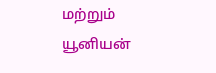மற்றும் யூனியன்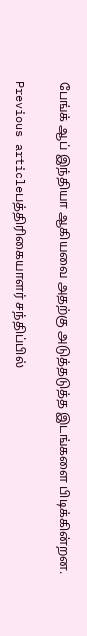பேங்க் ஆப் இந்தியா ஆகியவை அதற்கு அடுத்தடுத்த இடங்களை பிடிக்கின்றன.

Previous articleபத்திரிகையாளர் சந்திப்பில்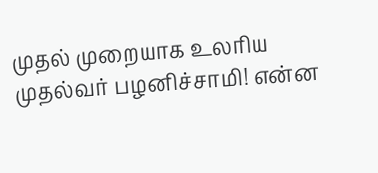முதல் முறையாக உலரிய முதல்வர் பழனிச்சாமி! என்ன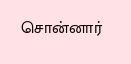சொன்னார்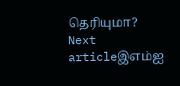தெரியுமா?
Next articleஇஎம்ஐ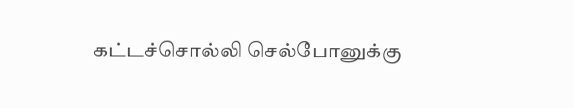கட்டச்சொல்லி செல்போனுக்கு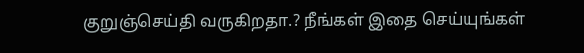குறுஞ்செய்தி வருகிறதா.? நீங்கள் இதை செய்யுங்கள்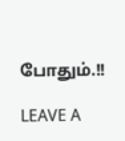போதும்.!!

LEAVE A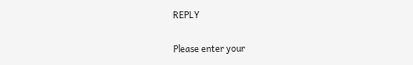REPLY

Please enter your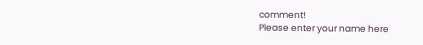comment!
Please enter your name here